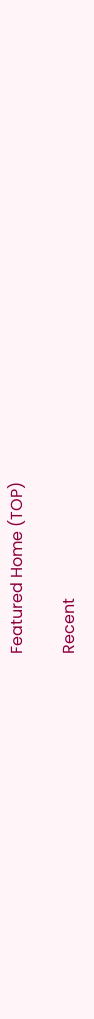Featured Home (TOP)

Recent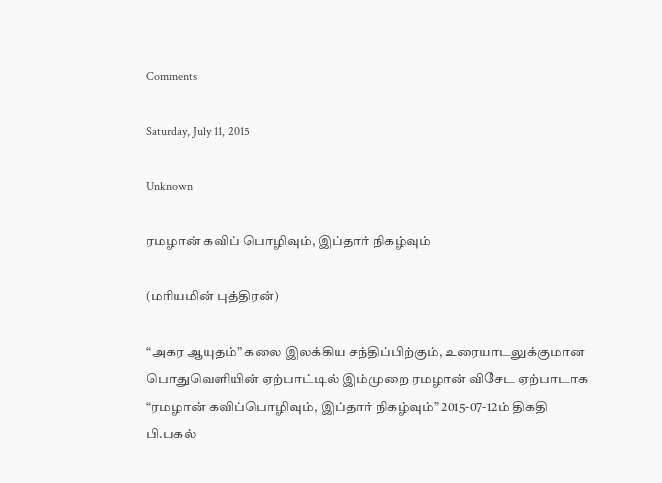Comments

Saturday, July 11, 2015

Unknown

ரமழான் கவிப் பொழிவும், இப்தார் நிகழ்வும்

(மரியமின் புத்திரன்)

“அகர ஆயுதம்” கலை இலக்கிய சந்திப்பிற்கும், உரையாடலுக்குமான பொதுவெளியின் ஏற்பாட்டில் இம்முறை ரமழான் விசேட ஏற்பாடாக “ரமழான் கவிப்பொழிவும், இப்தார் நிகழ்வும்” 2015-07-12ம் திகதி பி.பகல்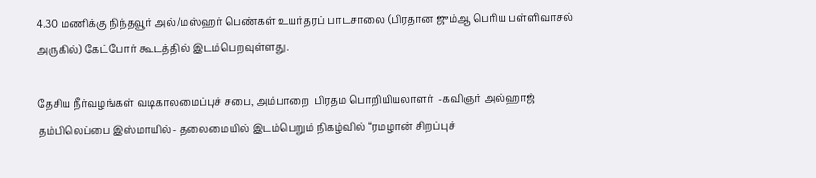4.30 மணிக்கு நிந்தவூர் அல்/மஸ்ஹர் பெண்கள் உயர்தரப் பாடசாலை (பிரதான ஜும்ஆ பெரிய பள்ளிவாசல் அருகில்) கேட்போர் கூடத்தில் இடம்பெறவுள்ளது.

தேசிய நீர்வழங்கள் வடிகாலமைப்புச் சபை, அம்பாறை  பிரதம பொறியியலாளர்  -கவிஞர் அல்ஹாஜ் தம்பிலெப்பை இஸ்மாயில்- தலைமையில் இடம்பெறும் நிகழ்வில் “ரமழான் சிறப்புச்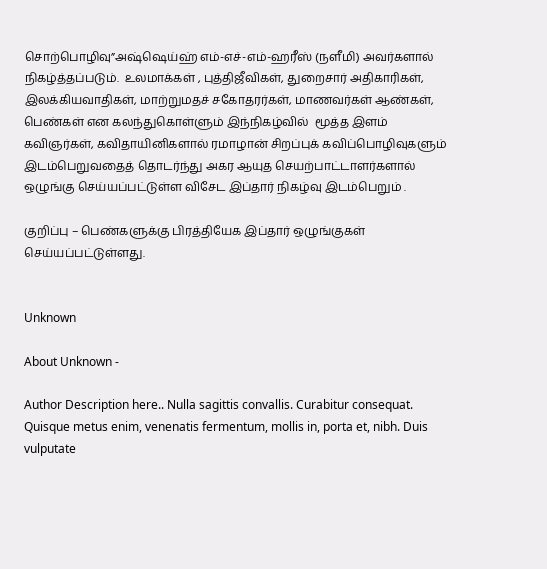சொற்பொழிவு”அஷ்ஷெய்ஹ் எம்-எச்-எம்-ஹரீஸ் (நளீமி) அவர்களால் நிகழ்த்தப்படும்.  உலமாக்கள் , புத்திஜீவிகள், துறைசார் அதிகாரிகள், இலக்கியவாதிகள், மாற்றுமதச் சகோதரர்கள், மாணவர்கள் ஆண்கள், பெண்கள் என கலந்துகொள்ளும் இந்நிகழ்வில்  மூத்த இளம் கவிஞர்கள், கவிதாயினிகளால் ரமாழான் சிறப்புக் கவிப்பொழிவுகளும் இடம்பெறுவதைத் தொடர்ந்து அகர ஆயுத செயற்பாட்டாளர்களால் ஒழுங்கு செய்யப்பட்டுள்ள விசேட இப்தார் நிகழ்வு இடம்பெறும் .

குறிப்பு – பெண்களுக்கு பிரத்தியேக இப்தார் ஒழுங்குகள் செய்யப்பட்டுள்ளது.


Unknown

About Unknown -

Author Description here.. Nulla sagittis convallis. Curabitur consequat. Quisque metus enim, venenatis fermentum, mollis in, porta et, nibh. Duis vulputate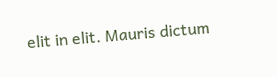elit in elit. Mauris dictum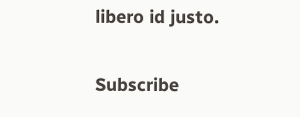libero id justo.

Subscribe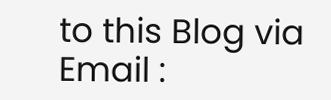to this Blog via Email :